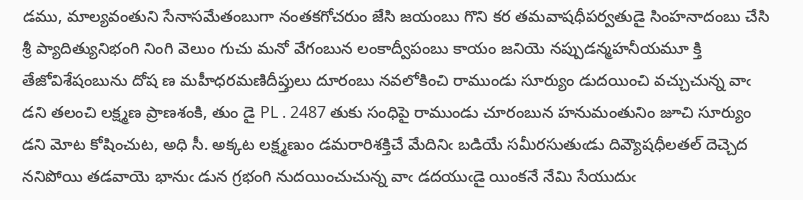డము, మాల్యవంతుని సేనాసమేతంబుగా నంతకగోచరుం జేసి జయంబు గొని కర తమవాషధీపర్వతుడై సింహనాదంబు చేసి శ్రీ ప్యాదిత్యునిభంగి నింగి వెలుం గుచు మనో వేగంబున లంకాద్వీపంబు కాయం జనియె నప్పుడన్మహనీయమూ క్తి తేజోవిశేషంబును దోష ణ మహీధరమణిదీప్తులు దూరంబు నవలోకించి రాముండు సూర్యుం డుదయించి వచ్చుచున్న వాఁ డని తలంచి లక్ష్మణ ప్రాణశంకి, తుం డై PL . 2487 తుకు సంధిపై రాముండు చూరంబున హనుమంతునిం జూచి సూర్యుం డని మోట కోషించుట, అధి సీ. అక్కట లక్ష్మణుం డమరారిశక్తిచే మేదినిఁ బడియే సమీరసుతుఁడు దివ్యౌషధీలతల్ దెచ్చెద ననిపోయి తడవాయె భానుఁ డున గ్రభంగి నుదయించుచున్న వాఁ డదయుఁడై యింకనే నేమి సేయుదుఁ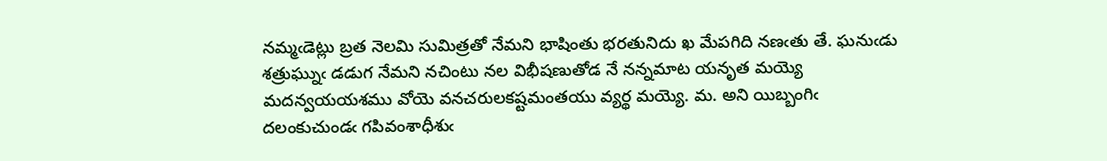నమ్మఁడెట్లు బ్రత నెలమి సుమిత్రతో నేమని భాషింతు భరతునిదు ఖ మేపగిది నణఁతు తే. ఘనుఁడు శత్రుఘ్నుఁ డడుగ నేమని నచింటు నల విభీషణుతోడ నే నన్నమాట యనృత మయ్యె మదన్వయయశము వోయె వనచరులకష్టమంతయు వ్యర్థ మయ్యె. మ. అని యిబ్బంగిఁ దలంకుచుండఁ గపివంశాధీశుఁ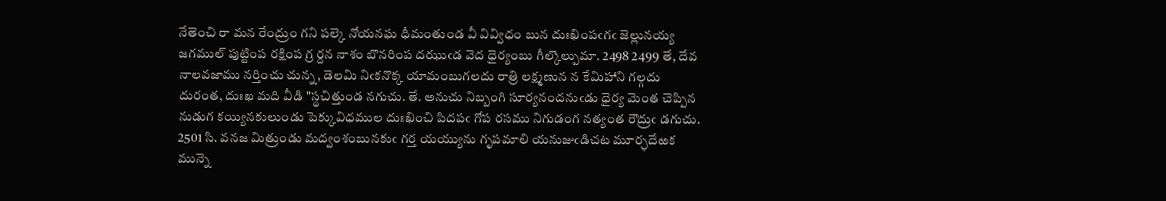నేతెంచి రా మన రేంద్రుం గని పల్కె నోయనఘ ధీమంతుండ వీ వివ్విధం బున దుఃఖింపఁగఁ జెల్లునయ్య జగముల్ పుట్టి౦ప రక్షింప గ్ర ర్దన నాశం బొనరింప దఝుఁడ వెద ధైర్యంబు గీల్కొల్పుమా. 2498 2499 తే, దేవ నాలవజాము నర్తించు చున్న, డెలమి నిఁకనొక్క యామంబుగలదు రాత్రి లక్ష్మణున న కేమిహాని గల్గదు దురంత, దుఃఖ మది వీడి "స్థచిత్తుండ నగుచు. తే. అనుచు నిబ్బంగి సూర్యనందనుఁడు ధైర్య మెంత చెప్పిన నుడుగ కయ్యినకులుండు పెక్కువిధముల దుఃఖించి పిదపఁ గోప రసము నిగుడంగ నత్యంత రౌద్రుఁ డగుచు. 2501 సి. వనజ మిత్రుండు మద్వంశంబునకుఁ గర్త యయ్యును గృపమాలి యనుజుఁడిచట మూర్ఛదేఱక మున్నె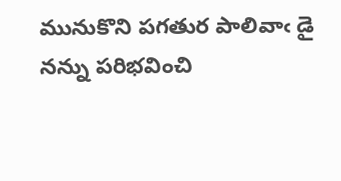మునుకొని పగతుర పాలివాఁ డై నన్ను పరిభవించి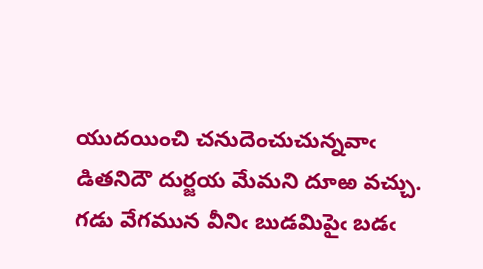యుదయించి చనుదెంచుచున్నవాఁ డితనిదౌ దుర్జయ మేమని దూఱ వచ్చు. గడు వేగమున వీనిఁ బుడమిపైఁ బడఁ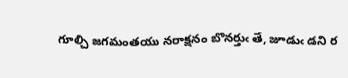గూల్చి జగమంతయు నరాక్షనం బొనర్తుఁ తే, జూడుఁ డని ర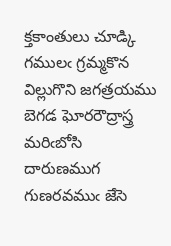క్తకాంతులు చూడ్కి గములఁ గ్రమ్మకొన విల్లుగొని జగత్రయము బెగడ ఘోరరౌద్రాస్త్ర మరిఁబోసి దారుణముగ గుణరవముఁ జేసె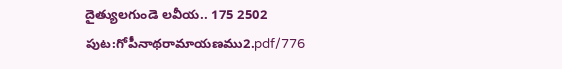దైత్యులగుండె లవీయ.. 175 2502
పుట:గోపీనాథరామాయణము2.pdf/776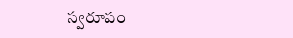స్వరూపం